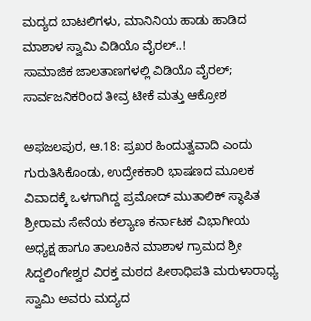ಮದ್ಯದ ಬಾಟಲಿಗಳು, ಮಾನಿನಿಯ ಹಾಡು ಹಾಡಿದ ಮಾಶಾಳ ಸ್ವಾಮಿ ವಿಡಿಯೊ ವೈರಲ್..!
ಸಾಮಾಜಿಕ ಜಾಲತಾಣಗಳಲ್ಲಿ ವಿಡಿಯೊ ವೈರಲ್; ಸಾರ್ವಜನಿಕರಿಂದ ತೀವ್ರ ಟೀಕೆ ಮತ್ತು ಆಕ್ರೋಶ

ಅಫಜಲಪುರ, ಆ.18: ಪ್ರಖರ ಹಿಂದುತ್ವವಾದಿ ಎಂದು ಗುರುತಿಸಿಕೊಂಡು, ಉದ್ರೇಕಕಾರಿ ಭಾಷಣದ ಮೂಲಕ ವಿವಾದಕ್ಕೆ ಒಳಗಾಗಿದ್ದ ಪ್ರಮೋದ್ ಮುತಾಲಿಕ್ ಸ್ಥಾಪಿತ ಶ್ರೀರಾಮ ಸೇನೆಯ ಕಲ್ಯಾಣ ಕರ್ನಾಟಕ ವಿಭಾಗೀಯ ಅಧ್ಯಕ್ಷ ಹಾಗೂ ತಾಲೂಕಿನ ಮಾಶಾಳ ಗ್ರಾಮದ ಶ್ರೀ ಸಿದ್ದಲಿಂಗೇಶ್ವರ ವಿರಕ್ತ ಮಠದ ಪೀಠಾಧಿಪತಿ ಮರುಳಾರಾಧ್ಯ ಸ್ವಾಮಿ ಅವರು ಮದ್ಯದ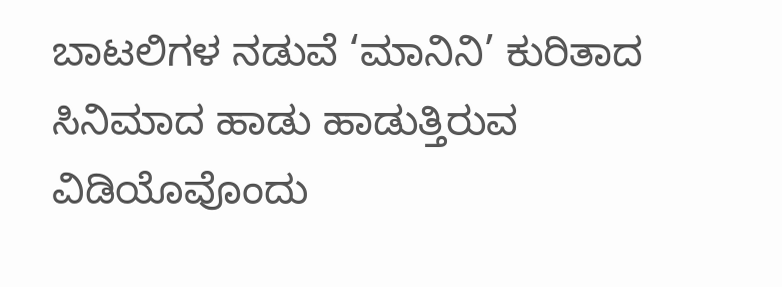ಬಾಟಲಿಗಳ ನಡುವೆ ‘ಮಾನಿನಿ’ ಕುರಿತಾದ ಸಿನಿಮಾದ ಹಾಡು ಹಾಡುತ್ತಿರುವ ವಿಡಿಯೊವೊಂದು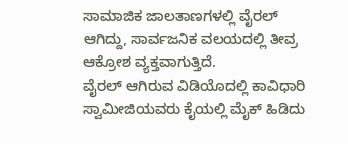ಸಾಮಾಜಿಕ ಜಾಲತಾಣಗಳಲ್ಲಿ ವೈರಲ್ ಆಗಿದ್ದು, ಸಾರ್ವಜನಿಕ ವಲಯದಲ್ಲಿ ತೀವ್ರ ಆಕ್ರೋಶ ವ್ಯಕ್ತವಾಗುತ್ತಿದೆ.
ವೈರಲ್ ಆಗಿರುವ ವಿಡಿಯೊದಲ್ಲಿ ಕಾವಿಧಾರಿ ಸ್ವಾಮೀಜಿಯವರು ಕೈಯಲ್ಲಿ ಮೈಕ್ ಹಿಡಿದು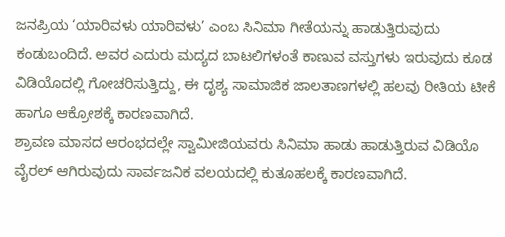ಜನಪ್ರಿಯ ‘ಯಾರಿವಳು ಯಾರಿವಳು’ ಎಂಬ ಸಿನಿಮಾ ಗೀತೆಯನ್ನು ಹಾಡುತ್ತಿರುವುದು ಕಂಡುಬಂದಿದೆ. ಅವರ ಎದುರು ಮದ್ಯದ ಬಾಟಲಿಗಳಂತೆ ಕಾಣುವ ವಸ್ತುಗಳು ಇರುವುದು ಕೂಡ ವಿಡಿಯೊದಲ್ಲಿ ಗೋಚರಿಸುತ್ತಿದ್ದು, ಈ ದೃಶ್ಯ ಸಾಮಾಜಿಕ ಜಾಲತಾಣಗಳಲ್ಲಿ ಹಲವು ರೀತಿಯ ಟೀಕೆ ಹಾಗೂ ಆಕ್ರೋಶಕ್ಕೆ ಕಾರಣವಾಗಿದೆ.
ಶ್ರಾವಣ ಮಾಸದ ಆರಂಭದಲ್ಲೇ ಸ್ವಾಮೀಜಿಯವರು ಸಿನಿಮಾ ಹಾಡು ಹಾಡುತ್ತಿರುವ ವಿಡಿಯೊ ವೈರಲ್ ಆಗಿರುವುದು ಸಾರ್ವಜನಿಕ ವಲಯದಲ್ಲಿ ಕುತೂಹಲಕ್ಕೆ ಕಾರಣವಾಗಿದೆ.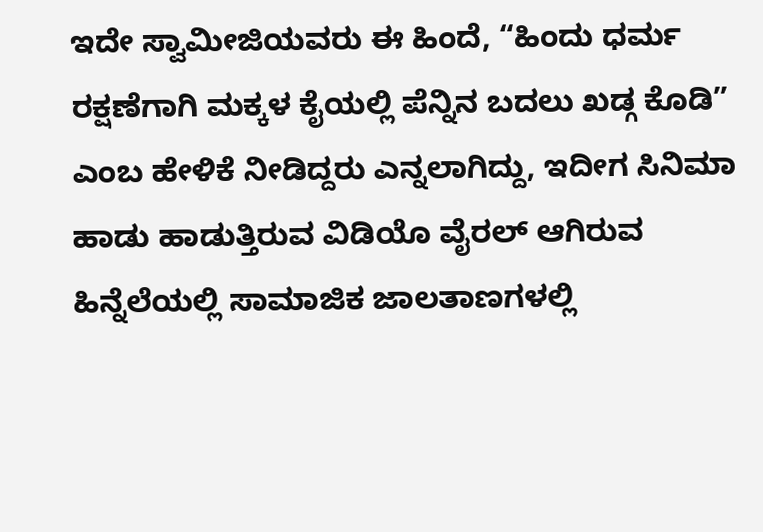ಇದೇ ಸ್ವಾಮೀಜಿಯವರು ಈ ಹಿಂದೆ, “ಹಿಂದು ಧರ್ಮ ರಕ್ಷಣೆಗಾಗಿ ಮಕ್ಕಳ ಕೈಯಲ್ಲಿ ಪೆನ್ನಿನ ಬದಲು ಖಡ್ಗ ಕೊಡಿ” ಎಂಬ ಹೇಳಿಕೆ ನೀಡಿದ್ದರು ಎನ್ನಲಾಗಿದ್ದು, ಇದೀಗ ಸಿನಿಮಾ ಹಾಡು ಹಾಡುತ್ತಿರುವ ವಿಡಿಯೊ ವೈರಲ್ ಆಗಿರುವ ಹಿನ್ನೆಲೆಯಲ್ಲಿ ಸಾಮಾಜಿಕ ಜಾಲತಾಣಗಳಲ್ಲಿ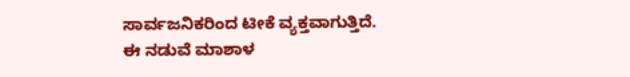ಸಾರ್ವಜನಿಕರಿಂದ ಟೀಕೆ ವ್ಯಕ್ತವಾಗುತ್ತಿದೆ.
ಈ ನಡುವೆ ಮಾಶಾಳ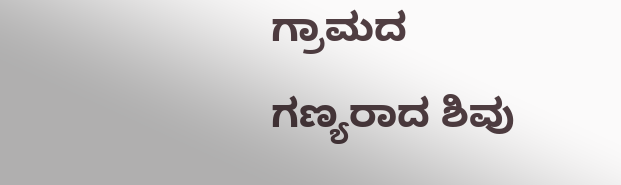ಗ್ರಾಮದ ಗಣ್ಯರಾದ ಶಿವು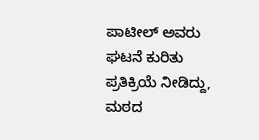ಪಾಟೀಲ್ ಅವರು ಘಟನೆ ಕುರಿತು ಪ್ರತಿಕ್ರಿಯೆ ನೀಡಿದ್ದು, ಮಠದ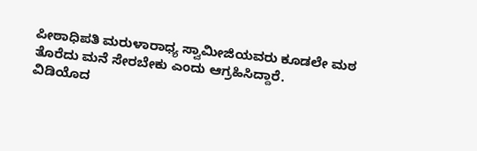ಪೀಠಾಧಿಪತಿ ಮರುಳಾರಾಧ್ಯ ಸ್ವಾಮೀಜಿಯವರು ಕೂಡಲೇ ಮಠ ತೊರೆದು ಮನೆ ಸೇರಬೇಕು ಎಂದು ಆಗ್ರಹಿಸಿದ್ದಾರೆ.
ವಿಡಿಯೊದ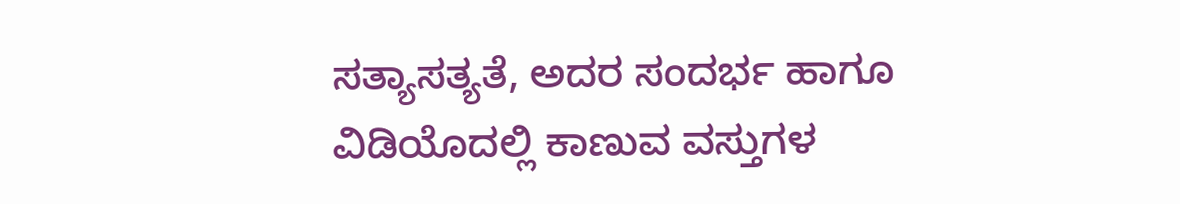ಸತ್ಯಾಸತ್ಯತೆ, ಅದರ ಸಂದರ್ಭ ಹಾಗೂ ವಿಡಿಯೊದಲ್ಲಿ ಕಾಣುವ ವಸ್ತುಗಳ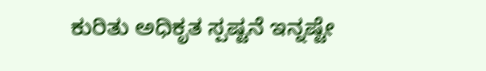ಕುರಿತು ಅಧಿಕೃತ ಸ್ಪಷ್ಟನೆ ಇನ್ನಷ್ಟೇ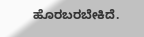ಹೊರಬರಬೇಕಿದೆ.